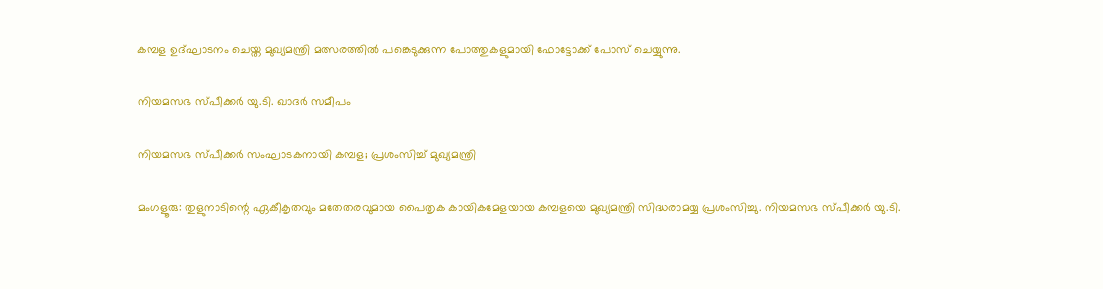കമ്പള ഉദ്ഘാടനം ചെയ്ത മുഖ്യമന്ത്രി മത്സരത്തിൽ പങ്കെടുക്കുന്ന പോത്തുകളുമായി ഫോട്ടോക്ക് പോസ് ചെയ്യുന്നു.

നിയമസഭ സ്പീക്കർ യു.ടി. ഖാദർ സമീപം

നിയമസഭ സ്പീക്കർ സംഘാടകനായി കമ്പള; പ്രശംസിച്ച് മുഖ്യമന്ത്രി

മംഗളൂരു: തുളുനാടിന്റെ ഏകീകൃതവും മതേതരവുമായ പൈതൃക കായികമേളയായ കമ്പളയെ മുഖ്യമന്ത്രി സിദ്ധരാമയ്യ പ്രശംസിച്ചു. നിയമസഭ സ്പീക്കർ യു.ടി.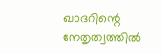ഖാദറിന്റെ നേതൃത്വത്തിൽ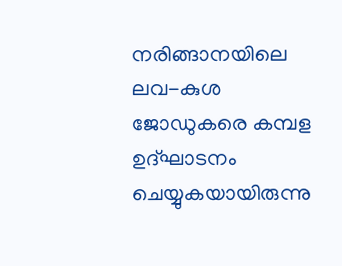നരിങ്ങാനയിലെ ലവ-കുശ ജോഡുകരെ കമ്പള ഉദ്ഘാടനം ചെയ്യുകയായിരുന്നു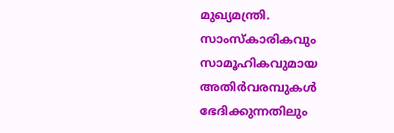മുഖ്യമന്ത്രി. സാംസ്‌കാരികവും സാമൂഹികവുമായ അതിർവരമ്പുകൾ ഭേദിക്കുന്നതിലും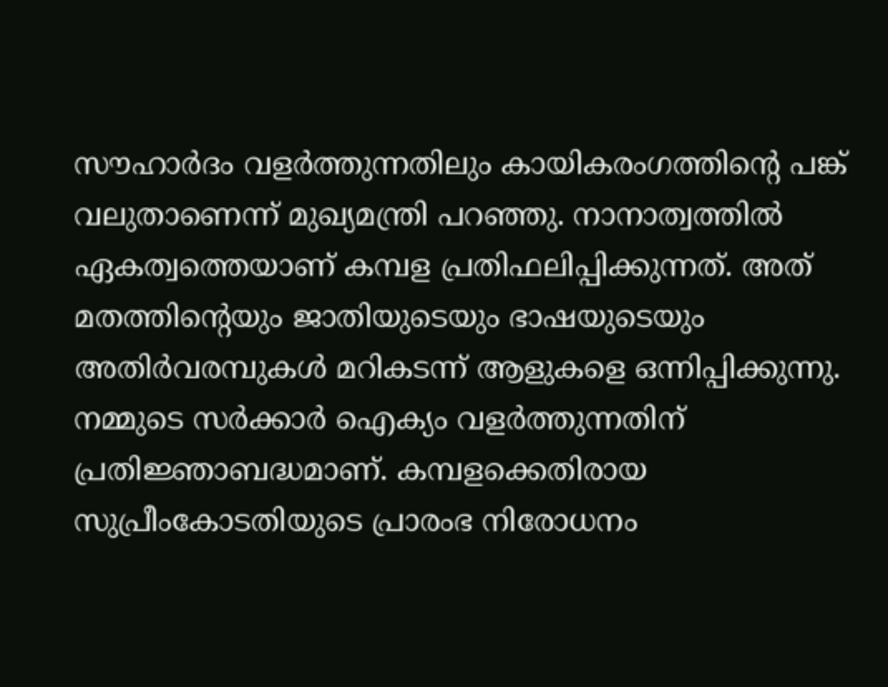സൗഹാർദം വളർത്തുന്നതിലും കായികരംഗത്തിന്റെ പങ്ക് വലുതാണെന്ന് മുഖ്യമന്ത്രി പറഞ്ഞു. നാനാത്വത്തിൽ ഏകത്വത്തെയാണ് കമ്പള പ്രതിഫലിപ്പിക്കുന്നത്. അത് മതത്തിന്റെയും ജാതിയുടെയും ഭാഷയുടെയും അതിർവരമ്പുകൾ മറികടന്ന് ആളുകളെ ഒന്നിപ്പിക്കുന്നു. നമ്മുടെ സർക്കാർ ഐക്യം വളർത്തുന്നതിന് പ്രതിജ്ഞാബദ്ധമാണ്. കമ്പളക്കെതിരായ സുപ്രീംകോടതിയുടെ പ്രാരംഭ നിരോധനം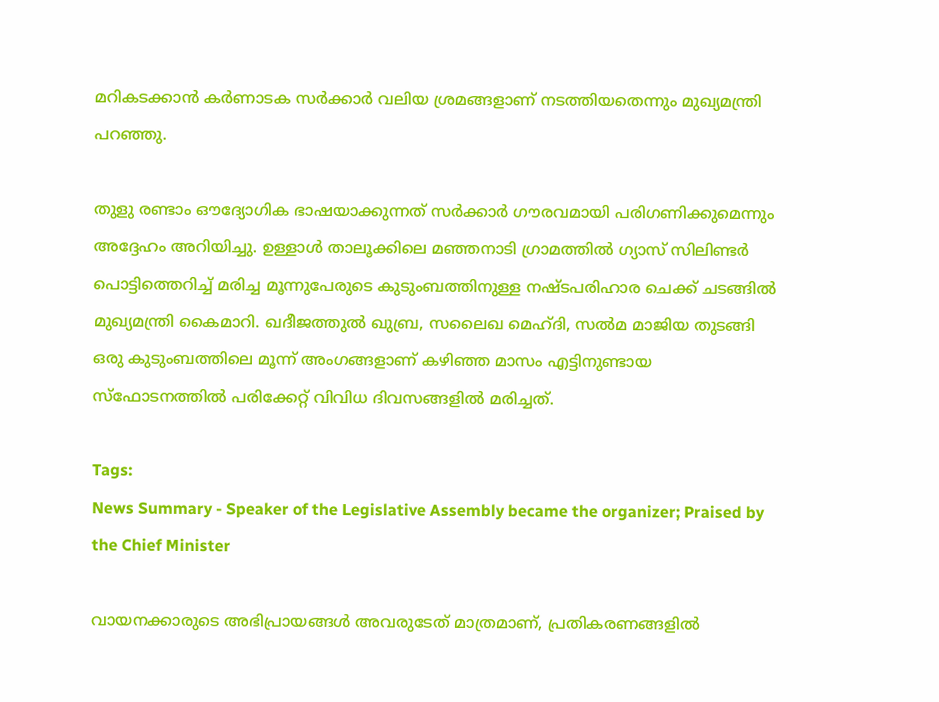മറികടക്കാൻ കർണാടക സർക്കാർ വലിയ ശ്രമങ്ങളാണ് നടത്തിയതെന്നും മുഖ്യമന്ത്രി പറഞ്ഞു.

തുളു രണ്ടാം ഔദ്യോഗിക ഭാഷയാക്കുന്നത് സർക്കാർ ഗൗരവമായി പരിഗണിക്കുമെന്നും അദ്ദേഹം അറിയിച്ചു. ഉള്ളാൾ താലൂക്കിലെ മഞ്ഞനാടി ഗ്രാമത്തിൽ ഗ്യാസ് സിലിണ്ടർ പൊട്ടിത്തെറിച്ച് മരിച്ച മൂന്നുപേരുടെ കുടുംബത്തിനുള്ള നഷ്ടപരിഹാര ചെക്ക് ചടങ്ങിൽ മുഖ്യമന്ത്രി കൈമാറി. ഖദീജത്തുൽ ഖുബ്ര, സലൈഖ മെഹ്ദി, സൽമ മാജിയ തുടങ്ങി ഒരു കുടുംബത്തിലെ മൂന്ന് അംഗങ്ങളാണ് കഴിഞ്ഞ മാസം എട്ടിനുണ്ടായ സ്ഫോടനത്തിൽ പരിക്കേറ്റ് വിവിധ ദിവസങ്ങളിൽ മരിച്ചത്.

Tags:
News Summary - Speaker of the Legislative Assembly became the organizer; Praised by the Chief Minister

വായനക്കാരുടെ അഭിപ്രായങ്ങള്‍ അവരുടേത് മാത്രമാണ്, പ്രതികരണങ്ങളിൽ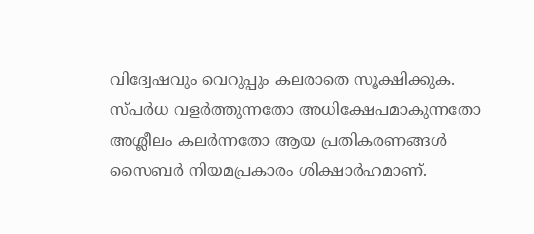വിദ്വേഷവും വെറുപ്പും കലരാതെ സൂക്ഷിക്കുക. സ്പർധ വളർത്തുന്നതോ അധിക്ഷേപമാകുന്നതോ അശ്ലീലം കലർന്നതോ ആയ പ്രതികരണങ്ങൾ സൈബർ നിയമപ്രകാരം ശിക്ഷാർഹമാണ്.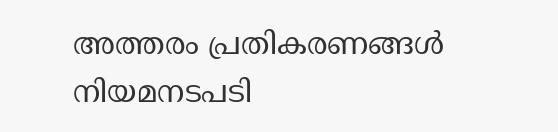അത്തരം പ്രതികരണങ്ങൾ നിയമനടപടി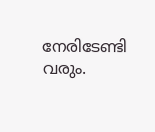നേരിടേണ്ടി വരും.